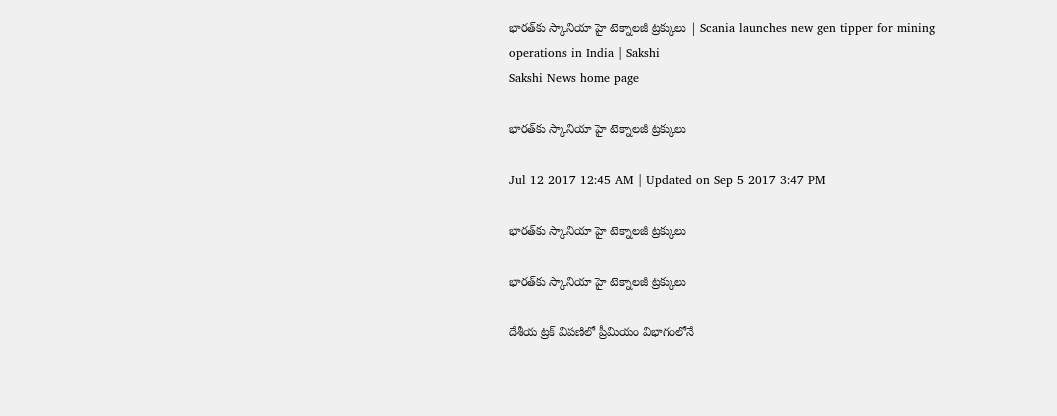భారత్‌కు స్కానియా హై టెక్నాలజీ ట్రక్కులు | Scania launches new gen tipper for mining operations in India | Sakshi
Sakshi News home page

భారత్‌కు స్కానియా హై టెక్నాలజీ ట్రక్కులు

Jul 12 2017 12:45 AM | Updated on Sep 5 2017 3:47 PM

భారత్‌కు స్కానియా హై టెక్నాలజీ ట్రక్కులు

భారత్‌కు స్కానియా హై టెక్నాలజీ ట్రక్కులు

దేశీయ ట్రక్‌ విపణిలో ప్రీమియం విభాగంలోనే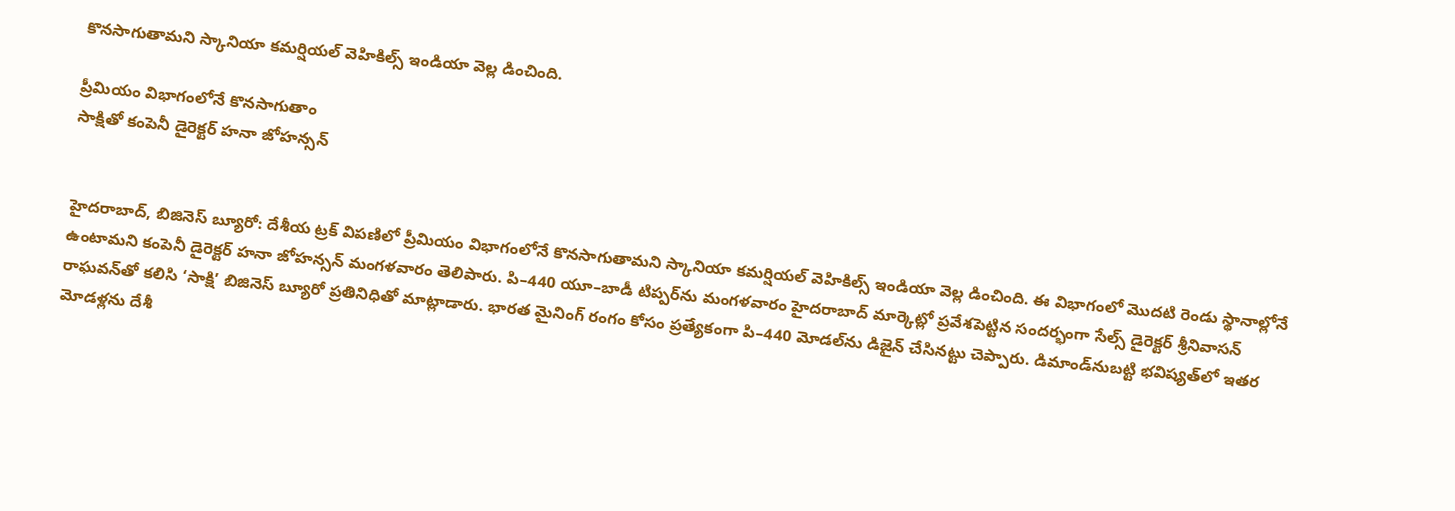కొనసాగుతామని స్కానియా కమర్షియల్‌ వెహికిల్స్‌ ఇండియా వెల్ల డించింది.

ప్రీమియం విభాగంలోనే కొనసాగుతాం
సాక్షితో కంపెనీ డైరెక్టర్‌ హనా జోహన్సన్‌


హైదరాబాద్, బిజినెస్‌ బ్యూరో: దేశీయ ట్రక్‌ విపణిలో ప్రీమియం విభాగంలోనే కొనసాగుతామని స్కానియా కమర్షియల్‌ వెహికిల్స్‌ ఇండియా వెల్ల డించింది. ఈ విభాగంలో మొదటి రెండు స్థానాల్లోనే ఉంటామని కంపెనీ డైరెక్టర్‌ హనా జోహన్సన్‌ మంగళవారం తెలిపారు. పి–440 యూ–బాడీ టిప్పర్‌ను మంగళవారం హైదరాబాద్‌ మార్కెట్లో ప్రవేశపెట్టిన సందర్భంగా సేల్స్‌ డైరెక్టర్‌ శ్రీనివాసన్‌ రాఘవన్‌తో కలిసి ‘సాక్షి’ బిజినెస్‌ బ్యూరో ప్రతినిధితో మాట్లాడారు. భారత మైనింగ్‌ రంగం కోసం ప్రత్యేకంగా పి–440 మోడల్‌ను డిజైన్‌ చేసినట్టు చెప్పారు. డిమాండ్‌నుబట్టి భవిష్యత్‌లో ఇతర మోడళ్లను దేశీ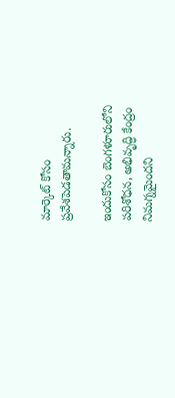మార్కెట్‌ కోసం ప్రవేశపెడతామన్నారు.

ఇందుకోసం బెంగళూరులోని పరిశోధన, అభివృద్ధి కేంద్రం నిమగ్నమైందని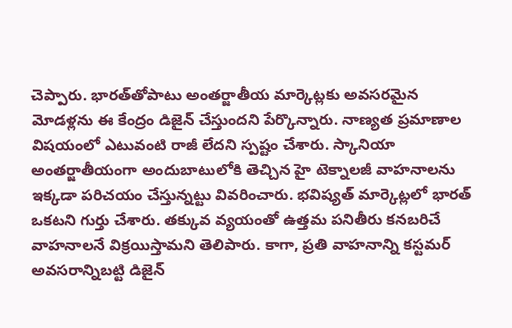చెప్పారు. భారత్‌తోపాటు అంతర్జాతీయ మార్కెట్లకు అవసరమైన మోడళ్లను ఈ కేంద్రం డిజైన్‌ చేస్తుందని పేర్కొన్నారు. నాణ్యత ప్రమాణాల విషయంలో ఎటువంటి రాజీ లేదని స్పష్టం చేశారు. స్కానియా అంతర్జాతీయంగా అందుబాటులోకి తెచ్చిన హై టెక్నాలజీ వాహనాలను ఇక్కడా పరిచయం చేస్తున్నట్టు వివరించారు. భవిష్యత్‌ మార్కెట్లలో భారత్‌ ఒకటని గుర్తు చేశారు. తక్కువ వ్యయంతో ఉత్తమ పనితీరు కనబరిచే వాహనాలనే విక్రయిస్తామని తెలిపారు. కాగా, ప్రతి వాహనాన్ని కస్టమర్‌ అవసరాన్నిబట్టి డిజైన్‌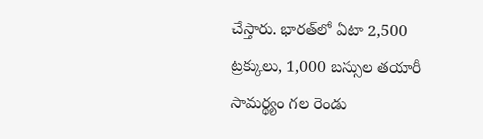చేస్తారు. భారత్‌లో ఏటా 2,500 ట్రక్కులు, 1,000 బస్సుల తయారీ సామర్థ్యం గల రెండు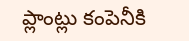ప్లాంట్లు కంపెనీకి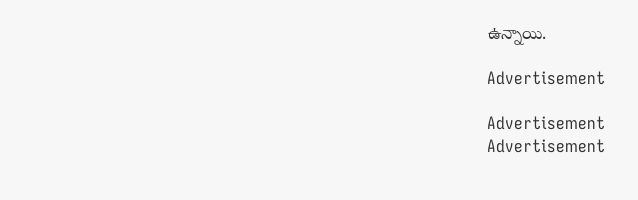ఉన్నాయి.

Advertisement

Advertisement
Advertisement